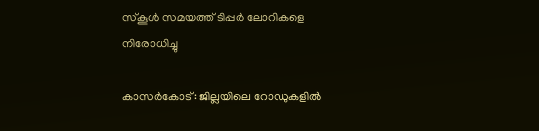സ്കൂൾ സമയത്ത് ടിപ്പർ ലോറികളെ നിരോധിച്ചു

കാസർകോട്: ജില്ലയിലെ റോഡുകളില്‍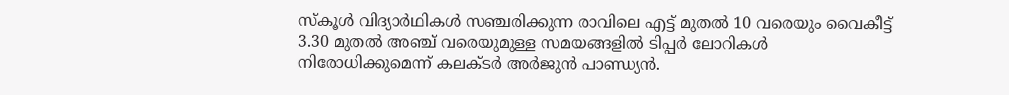സ്‌കൂള്‍ വിദ്യാർഥികള്‍ സഞ്ചരിക്കുന്ന രാവിലെ എട്ട് മുതല്‍ 10 വരെയും വൈകീട്ട് 3.30 മുതല്‍ അഞ്ച് വരെയുമുള്ള സമയങ്ങളില്‍ ടിപ്പര്‍ ലോറികള്‍ നിരോധിക്കുമെന്ന് കലക്ടര്‍ അര്‍ജുന്‍ പാണ്ഡ്യന്‍.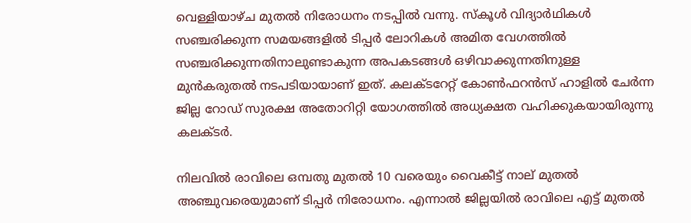വെള്ളിയാഴ്ച മുതല്‍ നിരോധനം നടപ്പില്‍ വന്നു. സ്‌കൂള്‍ വിദ്യാർഥികള്‍ സഞ്ചരിക്കുന്ന സമയങ്ങളില്‍ ടിപ്പര്‍ ലോറികള്‍ അമിത വേഗത്തില്‍ സഞ്ചരിക്കുന്നതിനാലുണ്ടാകുന്ന അപകടങ്ങള്‍ ഒഴിവാക്കുന്നതിനുള്ള മുന്‍കരുതല്‍ നടപടിയായാണ് ഇത്. കലക്ടറേറ്റ് കോണ്‍ഫറന്‍സ് ഹാളില്‍ ചേര്‍ന്ന ജില്ല റോഡ് സുരക്ഷ അതോറിറ്റി യോഗത്തില്‍ അധ്യക്ഷത വഹിക്കുകയായിരുന്നു കലക്ടര്‍.

നിലവില്‍ രാവിലെ ഒമ്പതു മുതല്‍ 10 വരെയും വൈകീട്ട് നാല് മുതല്‍ അഞ്ചുവരെയുമാണ് ടിപ്പര്‍ നിരോധനം. എന്നാല്‍ ജില്ലയില്‍ രാവിലെ എട്ട് മുതല്‍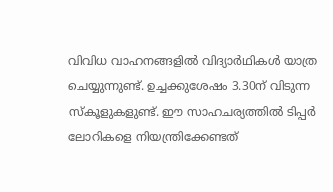വിവിധ വാഹനങ്ങളില്‍ വിദ്യാര്‍ഥികള്‍ യാത്ര ചെയ്യുന്നുണ്ട്. ഉച്ചക്കുശേഷം 3.30ന് വിടുന്ന സ്‌കൂളുകളുണ്ട്. ഈ സാഹചര്യത്തില്‍ ടിപ്പര്‍ ലോറികളെ നിയന്ത്രിക്കേണ്ടത്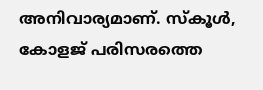അനിവാര്യമാണ്. സ്‌കൂള്‍, കോളജ് പരിസരത്തെ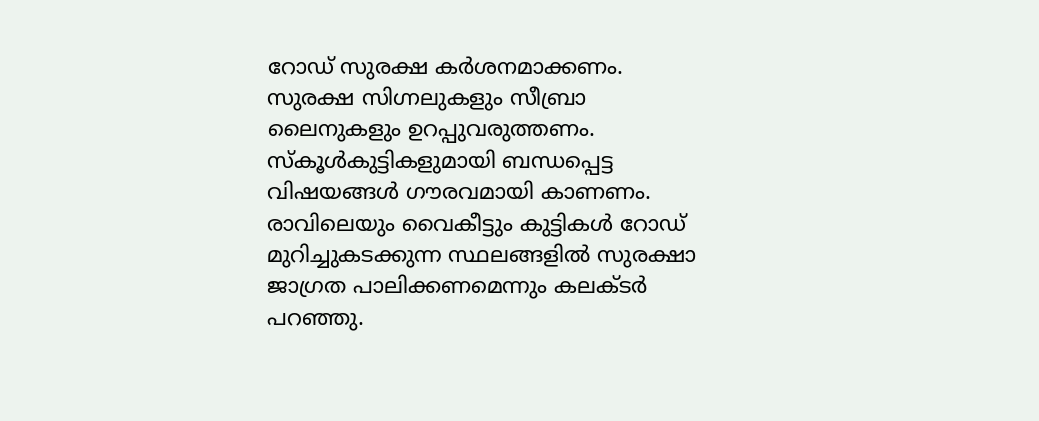റോഡ് സുരക്ഷ കര്‍ശനമാക്കണം. സുരക്ഷ സിഗ്നലുകളും സീബ്രാ ലൈനുകളും ഉറപ്പുവരുത്തണം. സ്‌കൂള്‍കുട്ടികളുമായി ബന്ധപ്പെട്ട വിഷയങ്ങള്‍ ഗൗരവമായി കാണണം. രാവിലെയും വൈകീട്ടും കുട്ടികള്‍ റോഡ് മുറിച്ചുകടക്കുന്ന സ്ഥലങ്ങളില്‍ സുരക്ഷാ ജാഗ്രത പാലിക്കണമെന്നും കലക്ടര്‍ പറഞ്ഞു.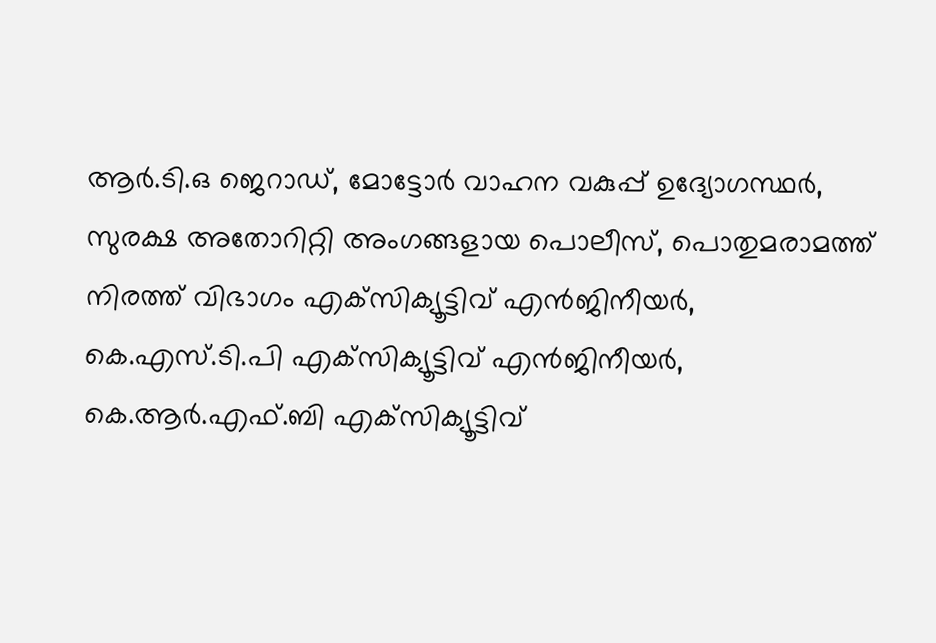ആര്‍.ടി.ഒ ജെറാഡ്, മോട്ടോര്‍ വാഹന വകുപ്പ് ഉദ്യോഗസ്ഥര്‍, സുരക്ഷ അതോറിറ്റി അംഗങ്ങളായ പൊലീസ്, പൊതുമരാമത്ത് നിരത്ത് വിഭാഗം എക്‌സിക്യൂട്ടിവ് എന്‍ജിനീയര്‍, കെ.എസ്.ടി.പി എക്‌സിക്യൂട്ടിവ് എന്‍ജിനീയര്‍, കെ.ആര്‍.എഫ്.ബി എക്‌സിക്യൂട്ടിവ്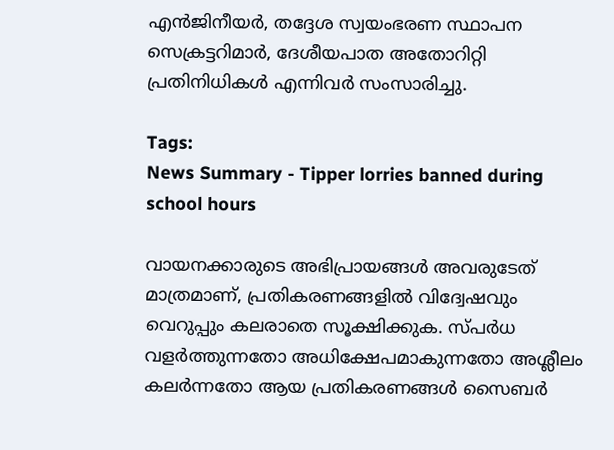എന്‍ജിനീയര്‍, തദ്ദേശ സ്വയംഭരണ സ്ഥാപന സെക്രട്ടറിമാര്‍, ദേശീയപാത അതോറിറ്റി പ്രതിനിധികള്‍ എന്നിവർ സംസാരിച്ചു.

Tags:
News Summary - Tipper lorries banned during school hours

വായനക്കാരുടെ അഭിപ്രായങ്ങള്‍ അവരുടേത് മാത്രമാണ്, പ്രതികരണങ്ങളിൽ വിദ്വേഷവും വെറുപ്പും കലരാതെ സൂക്ഷിക്കുക. സ്പർധ വളർത്തുന്നതോ അധിക്ഷേപമാകുന്നതോ അശ്ലീലം കലർന്നതോ ആയ പ്രതികരണങ്ങൾ സൈബർ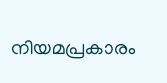നിയമപ്രകാരം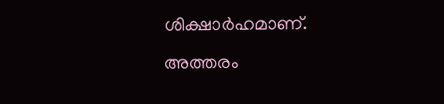ശിക്ഷാർഹമാണ്. അത്തരം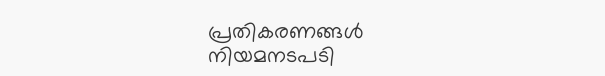പ്രതികരണങ്ങൾ നിയമനടപടി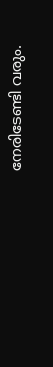നേരിടേണ്ടി വരും.